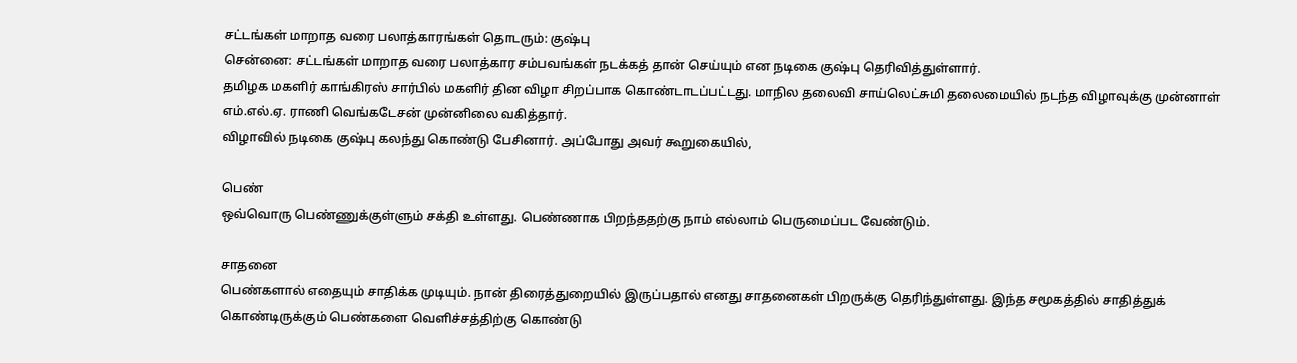சட்டங்கள் மாறாத வரை பலாத்காரங்கள் தொடரும்: குஷ்பு
சென்னை: சட்டங்கள் மாறாத வரை பலாத்கார சம்பவங்கள் நடக்கத் தான் செய்யும் என நடிகை குஷ்பு தெரிவித்துள்ளார்.
தமிழக மகளிர் காங்கிரஸ் சார்பில் மகளிர் தின விழா சிறப்பாக கொண்டாடப்பட்டது. மாநில தலைவி சாய்லெட்சுமி தலைமையில் நடந்த விழாவுக்கு முன்னாள் எம்.எல்.ஏ. ராணி வெங்கடேசன் முன்னிலை வகித்தார்.
விழாவில் நடிகை குஷ்பு கலந்து கொண்டு பேசினார். அப்போது அவர் கூறுகையில்,

பெண்
ஒவ்வொரு பெண்ணுக்குள்ளும் சக்தி உள்ளது. பெண்ணாக பிறந்ததற்கு நாம் எல்லாம் பெருமைப்பட வேண்டும்.

சாதனை
பெண்களால் எதையும் சாதிக்க முடியும். நான் திரைத்துறையில் இருப்பதால் எனது சாதனைகள் பிறருக்கு தெரிந்துள்ளது. இந்த சமூகத்தில் சாதித்துக் கொண்டிருக்கும் பெண்களை வெளிச்சத்திற்கு கொண்டு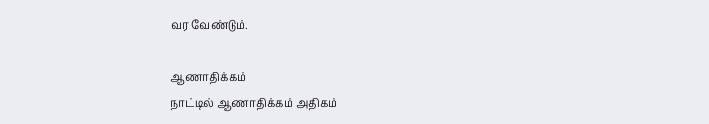வர வேண்டும்.

ஆணாதிக்கம்
நாட்டில் ஆணாதிக்கம் அதிகம்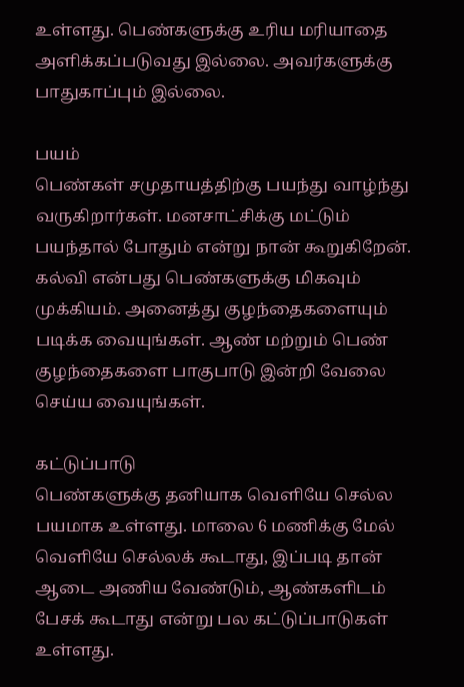உள்ளது. பெண்களுக்கு உரிய மரியாதை அளிக்கப்படுவது இல்லை. அவர்களுக்கு பாதுகாப்பும் இல்லை.

பயம்
பெண்கள் சமுதாயத்திற்கு பயந்து வாழ்ந்து வருகிறார்கள். மனசாட்சிக்கு மட்டும் பயந்தால் போதும் என்று நான் கூறுகிறேன். கல்வி என்பது பெண்களுக்கு மிகவும் முக்கியம். அனைத்து குழந்தைகளையும் படிக்க வையுங்கள். ஆண் மற்றும் பெண் குழந்தைகளை பாகுபாடு இன்றி வேலை செய்ய வையுங்கள்.

கட்டுப்பாடு
பெண்களுக்கு தனியாக வெளியே செல்ல பயமாக உள்ளது. மாலை 6 மணிக்கு மேல் வெளியே செல்லக் கூடாது, இப்படி தான் ஆடை அணிய வேண்டும், ஆண்களிடம் பேசக் கூடாது என்று பல கட்டுப்பாடுகள் உள்ளது.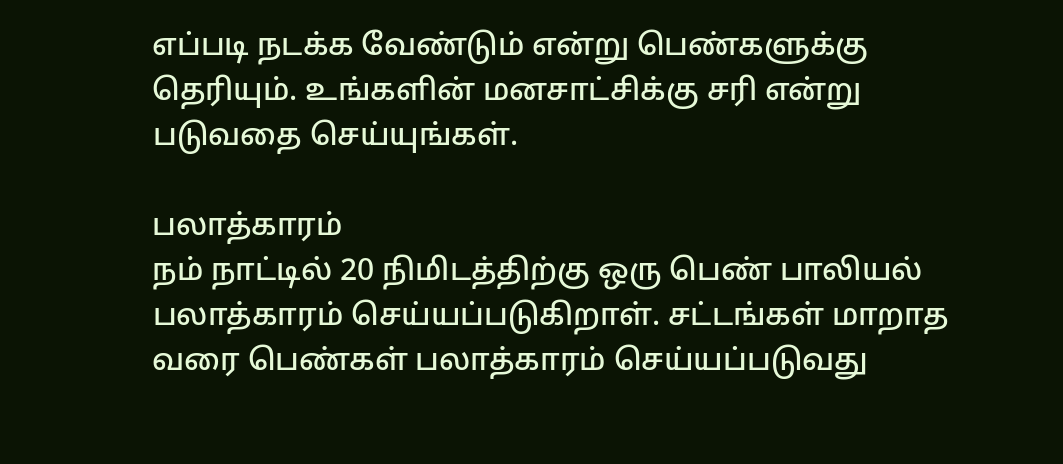எப்படி நடக்க வேண்டும் என்று பெண்களுக்கு தெரியும். உங்களின் மனசாட்சிக்கு சரி என்று படுவதை செய்யுங்கள்.

பலாத்காரம்
நம் நாட்டில் 20 நிமிடத்திற்கு ஒரு பெண் பாலியல் பலாத்காரம் செய்யப்படுகிறாள். சட்டங்கள் மாறாத வரை பெண்கள் பலாத்காரம் செய்யப்படுவது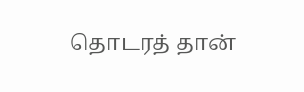தொடரத் தான்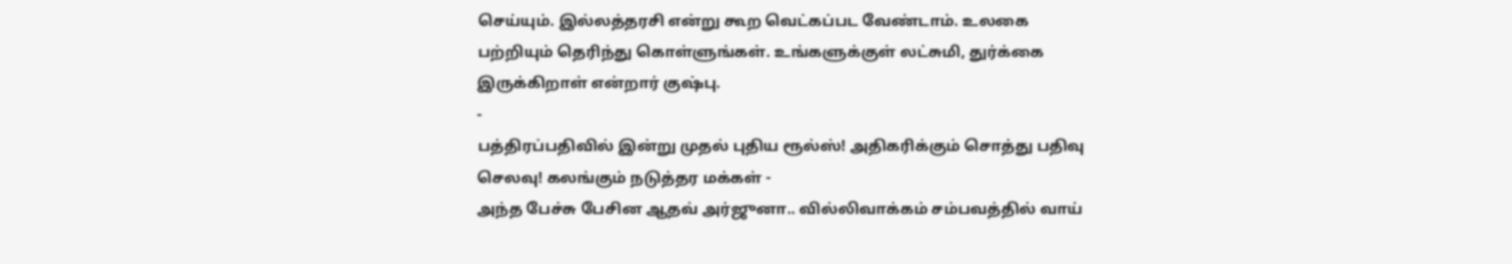செய்யும். இல்லத்தரசி என்று கூற வெட்கப்பட வேண்டாம். உலகை பற்றியும் தெரிந்து கொள்ளுங்கள். உங்களுக்குள் லட்சுமி, துர்க்கை இருக்கிறாள் என்றார் குஷ்பு.
-
பத்திரப்பதிவில் இன்று முதல் புதிய ரூல்ஸ்! அதிகரிக்கும் சொத்து பதிவு செலவு! கலங்கும் நடுத்தர மக்கள் -
அந்த பேச்சு பேசின ஆதவ் அர்ஜுனா.. வில்லிவாக்கம் சம்பவத்தில் வாய்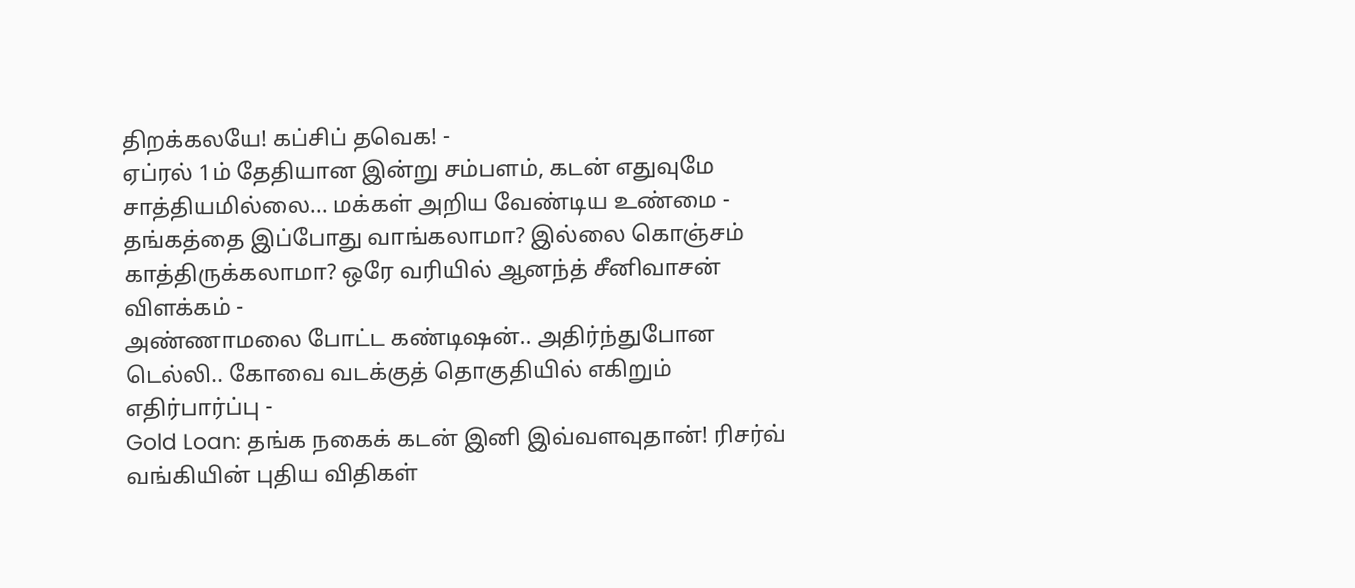திறக்கலயே! கப்சிப் தவெக! -
ஏப்ரல் 1ம் தேதியான இன்று சம்பளம், கடன் எதுவுமே சாத்தியமில்லை... மக்கள் அறிய வேண்டிய உண்மை -
தங்கத்தை இப்போது வாங்கலாமா? இல்லை கொஞ்சம் காத்திருக்கலாமா? ஒரே வரியில் ஆனந்த் சீனிவாசன் விளக்கம் -
அண்ணாமலை போட்ட கண்டிஷன்.. அதிர்ந்துபோன டெல்லி.. கோவை வடக்குத் தொகுதியில் எகிறும் எதிர்பார்ப்பு -
Gold Loan: தங்க நகைக் கடன் இனி இவ்வளவுதான்! ரிசர்வ் வங்கியின் புதிய விதிகள்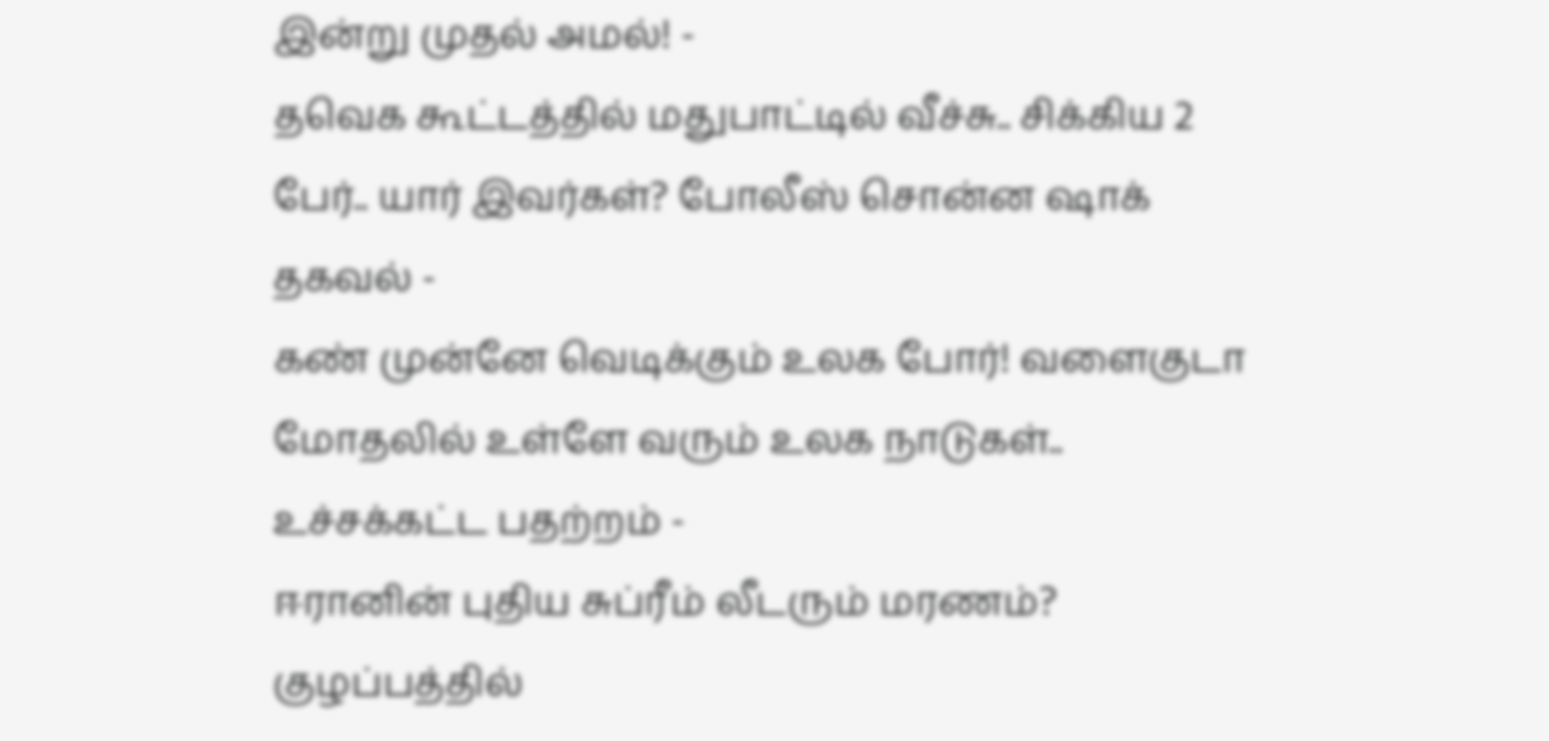இன்று முதல் அமல்! -
தவெக கூட்டத்தில் மதுபாட்டில் வீச்சு.. சிக்கிய 2 பேர்.. யார் இவர்கள்? போலீஸ் சொன்ன ஷாக் தகவல் -
கண் முன்னே வெடிக்கும் உலக போர்! வளைகுடா மோதலில் உள்ளே வரும் உலக நாடுகள்.. உச்சக்கட்ட பதற்றம் -
ஈரானின் புதிய சுப்ரீம் லீடரும் மரணம்? குழப்பத்தில்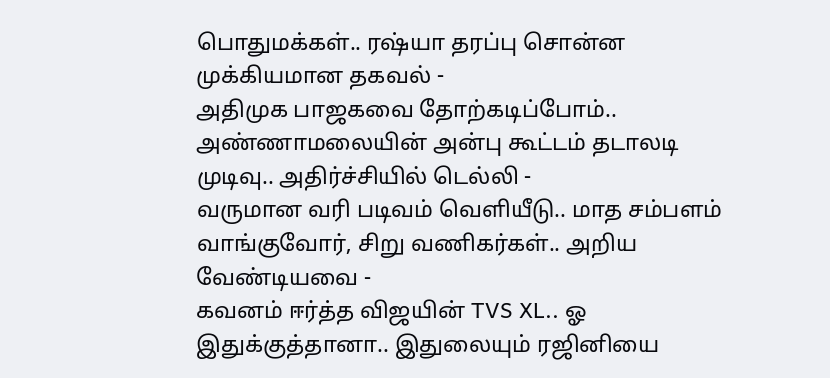பொதுமக்கள்.. ரஷ்யா தரப்பு சொன்ன முக்கியமான தகவல் -
அதிமுக பாஜகவை தோற்கடிப்போம்.. அண்ணாமலையின் அன்பு கூட்டம் தடாலடி முடிவு.. அதிர்ச்சியில் டெல்லி -
வருமான வரி படிவம் வெளியீடு.. மாத சம்பளம் வாங்குவோர், சிறு வணிகர்கள்.. அறிய வேண்டியவை -
கவனம் ஈர்த்த விஜயின் TVS XL.. ஓ இதுக்குத்தானா.. இதுலையும் ரஜினியை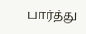பார்த்து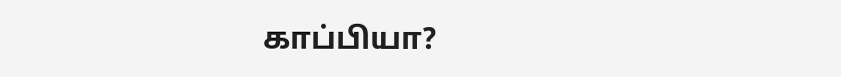காப்பியா?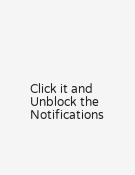Click it and Unblock the Notifications